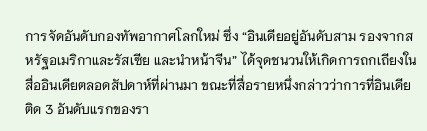การจัดอันดับกองทัพอากาศโลกใหม่ ซึ่ง “อินเดียอยู่อันดับสาม รองจากสหรัฐอเมริกาและรัสเซีย และนำหน้าจีน” ได้จุดชนวนให้เกิดการถกเถียงในสื่ออินเดียตลอดสัปดาห์ที่ผ่านมา ขณะที่สื่อรายหนึ่งกล่าวว่าการที่อินเดียติด 3 อันดับแรกของรา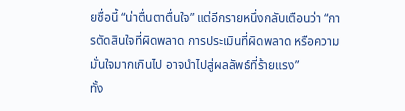ยชื่อนี้ “น่าตื่นตาตื่นใจ” แต่อีกรายหนึ่งกลับเตือนว่า “การตัดสินใจที่ผิดพลาด การประเมินที่ผิดพลาด หรือความมั่นใจมากเกินไป อาจนำไปสู่ผลลัพธ์ที่ร้ายแรง”
ทั้ง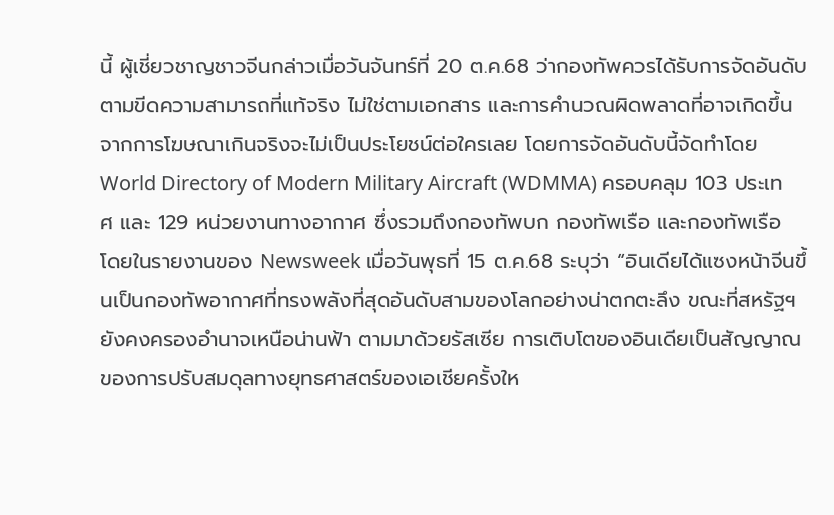นี้ ผู้เชี่ยวชาญชาวจีนกล่าวเมื่อวันจันทร์ที่ 20 ต.ค.68 ว่ากองทัพควรได้รับการจัดอันดับตามขีดความสามารถที่แท้จริง ไม่ใช่ตามเอกสาร และการคำนวณผิดพลาดที่อาจเกิดขึ้นจากการโฆษณาเกินจริงจะไม่เป็นประโยชน์ต่อใครเลย โดยการจัดอันดับนี้จัดทำโดย World Directory of Modern Military Aircraft (WDMMA) ครอบคลุม 103 ประเทศ และ 129 หน่วยงานทางอากาศ ซึ่งรวมถึงกองทัพบก กองทัพเรือ และกองทัพเรือ
โดยในรายงานของ Newsweek เมื่อวันพุธที่ 15 ต.ค.68 ระบุว่า “อินเดียได้แซงหน้าจีนขึ้นเป็นกองทัพอากาศที่ทรงพลังที่สุดอันดับสามของโลกอย่างน่าตกตะลึง ขณะที่สหรัฐฯ ยังคงครองอำนาจเหนือน่านฟ้า ตามมาด้วยรัสเซีย การเติบโตของอินเดียเป็นสัญญาณของการปรับสมดุลทางยุทธศาสตร์ของเอเชียครั้งให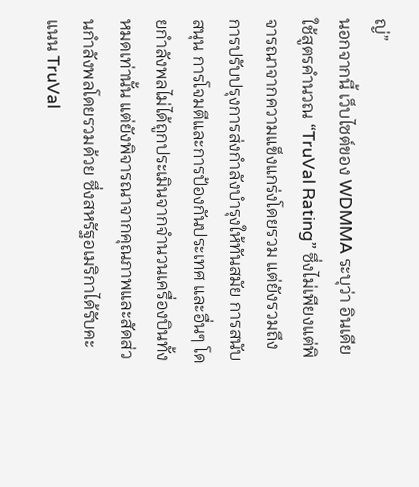ญ่”
นอกจากนี้ เว็บไซต์ของ WDMMA ระบุว่า อินเดียใช้สูตรคำนวณ “TruVal Rating” ซึ่งไม่เพียงแต่พิจารณาจากความแข็งแกร่งโดยรวม แต่ยังรวมถึงการปรับปรุงการส่งกำลังบำรุงให้ทันสมัย การสนับสนุน การโจมตีและการป้องกันประเทศ และอื่นๆ โดยกำลังพลไม่ได้ถูกประเมินจากจำนวนเครื่องบินทั้งหมดเท่านั้น แต่ยังพิจารณาจากคุณภาพและสัดส่วนกำลังพลโดยรวมด้วย ซึ่งสหรัฐอเมริกาได้รับคะแนน TruVal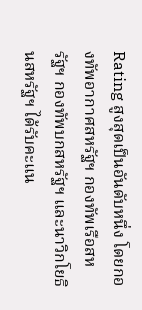Rating สูงสุดเป็นอันดับหนึ่ง โดยกองทัพอากาศสหรัฐฯ กองทัพเรือสหรัฐฯ กองทัพบกสหรัฐฯ และนาวิกโยธินสหรัฐฯ ได้รับคะแน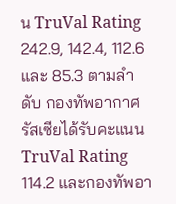น TruVal Rating 242.9, 142.4, 112.6 และ 85.3 ตามลำดับ กองทัพอากาศรัสเซียได้รับคะแนน TruVal Rating 114.2 และกองทัพอา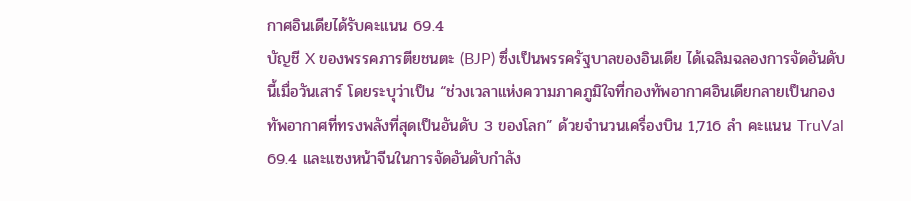กาศอินเดียได้รับคะแนน 69.4
บัญชี X ของพรรคภารตียชนตะ (BJP) ซึ่งเป็นพรรครัฐบาลของอินเดีย ได้เฉลิมฉลองการจัดอันดับนี้เมื่อวันเสาร์ โดยระบุว่าเป็น “ช่วงเวลาแห่งความภาคภูมิใจที่กองทัพอากาศอินเดียกลายเป็นกองทัพอากาศที่ทรงพลังที่สุดเป็นอันดับ 3 ของโลก” ด้วยจำนวนเครื่องบิน 1,716 ลำ คะแนน TruVal 69.4 และแซงหน้าจีนในการจัดอันดับกำลัง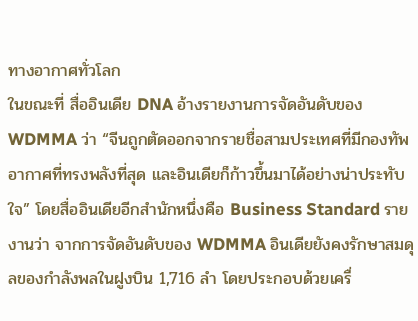ทางอากาศทั่วโลก
ในขณะที่ สื่ออินเดีย DNA อ้างรายงานการจัดอันดับของ WDMMA ว่า “จีนถูกตัดออกจากรายชื่อสามประเทศที่มีกองทัพอากาศที่ทรงพลังที่สุด และอินเดียก็ก้าวขึ้นมาได้อย่างน่าประทับใจ” โดยสื่ออินเดียอีกสำนักหนึ่งคือ Business Standard รายงานว่า จากการจัดอันดับของ WDMMA อินเดียยังคงรักษาสมดุลของกำลังพลในฝูงบิน 1,716 ลำ โดยประกอบด้วยเครื่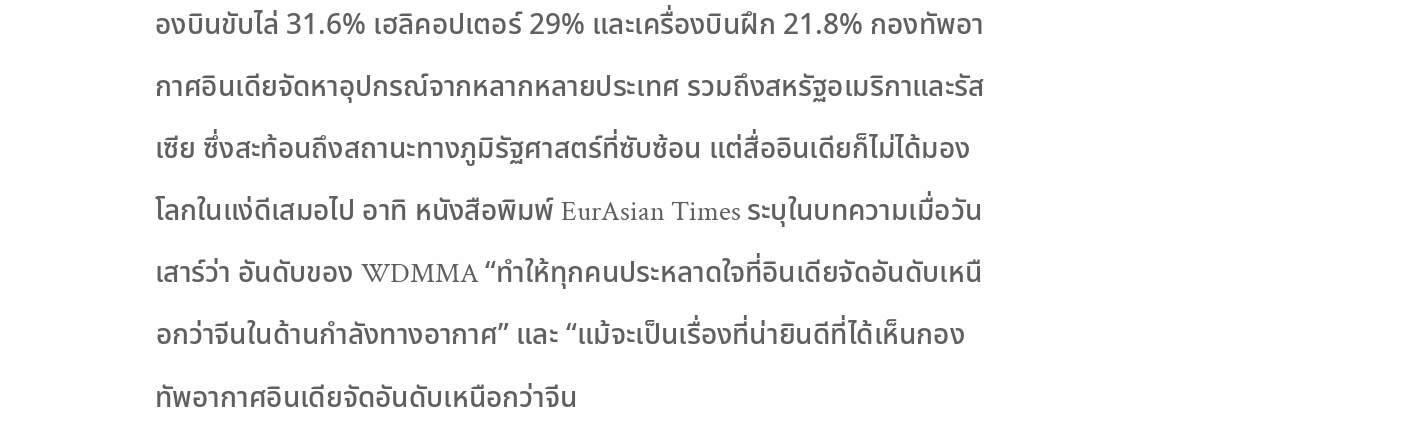องบินขับไล่ 31.6% เฮลิคอปเตอร์ 29% และเครื่องบินฝึก 21.8% กองทัพอากาศอินเดียจัดหาอุปกรณ์จากหลากหลายประเทศ รวมถึงสหรัฐอเมริกาและรัสเซีย ซึ่งสะท้อนถึงสถานะทางภูมิรัฐศาสตร์ที่ซับซ้อน แต่สื่ออินเดียก็ไม่ได้มองโลกในแง่ดีเสมอไป อาทิ หนังสือพิมพ์ EurAsian Times ระบุในบทความเมื่อวันเสาร์ว่า อันดับของ WDMMA “ทำให้ทุกคนประหลาดใจที่อินเดียจัดอันดับเหนือกว่าจีนในด้านกำลังทางอากาศ” และ “แม้จะเป็นเรื่องที่น่ายินดีที่ได้เห็นกองทัพอากาศอินเดียจัดอันดับเหนือกว่าจีน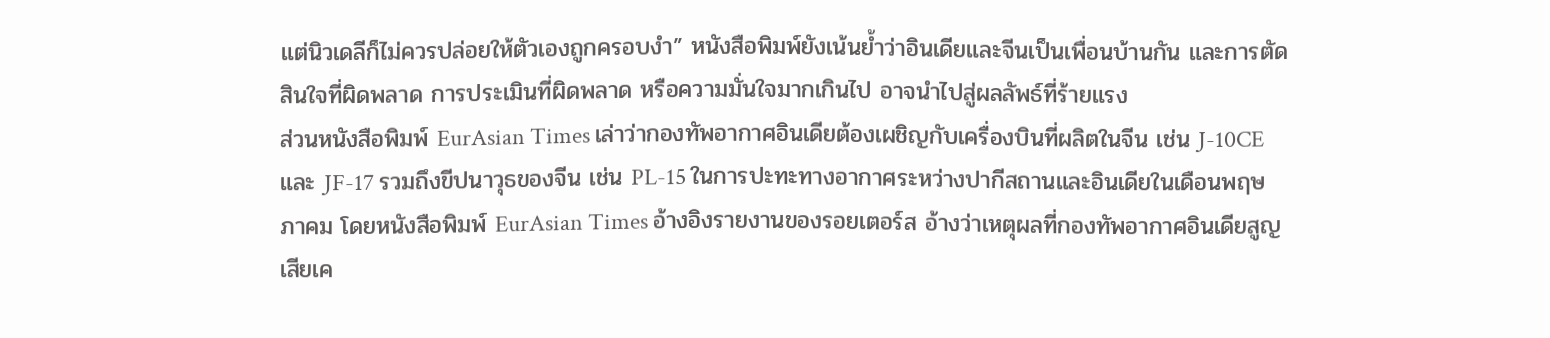แต่นิวเดลีก็ไม่ควรปล่อยให้ตัวเองถูกครอบงำ” หนังสือพิมพ์ยังเน้นย้ำว่าอินเดียและจีนเป็นเพื่อนบ้านกัน และการตัดสินใจที่ผิดพลาด การประเมินที่ผิดพลาด หรือความมั่นใจมากเกินไป อาจนำไปสู่ผลลัพธ์ที่ร้ายแรง
ส่วนหนังสือพิมพ์ EurAsian Times เล่าว่ากองทัพอากาศอินเดียต้องเผชิญกับเครื่องบินที่ผลิตในจีน เช่น J-10CE และ JF-17 รวมถึงขีปนาวุธของจีน เช่น PL-15 ในการปะทะทางอากาศระหว่างปากีสถานและอินเดียในเดือนพฤษภาคม โดยหนังสือพิมพ์ EurAsian Times อ้างอิงรายงานของรอยเตอร์ส อ้างว่าเหตุผลที่กองทัพอากาศอินเดียสูญเสียเค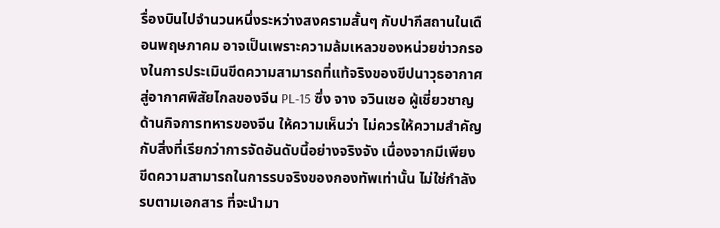รื่องบินไปจำนวนหนึ่งระหว่างสงครามสั้นๆ กับปากีสถานในเดือนพฤษภาคม อาจเป็นเพราะความล้มเหลวของหน่วยข่าวกรองในการประเมินขีดความสามารถที่แท้จริงของขีปนาวุธอากาศสู่อากาศพิสัยไกลของจีน PL-15 ซึ่ง จาง จวินเชอ ผู้เชี่ยวชาญด้านกิจการทหารของจีน ให้ความเห็นว่า ไม่ควรให้ความสำคัญกับสิ่งที่เรียกว่าการจัดอันดับนี้อย่างจริงจัง เนื่องจากมีเพียงขีดความสามารถในการรบจริงของกองทัพเท่านั้น ไม่ใช่กำลังรบตามเอกสาร ที่จะนำมา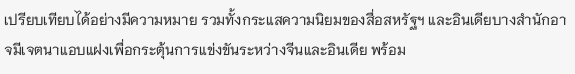เปรียบเทียบได้อย่างมีความหมาย รวมทั้งกระแสความนิยมของสื่อสหรัฐฯ และอินเดียบางสำนักอาจมีเจตนาแอบแฝงเพื่อกระตุ้นการแข่งขันระหว่างจีนและอินเดีย พร้อม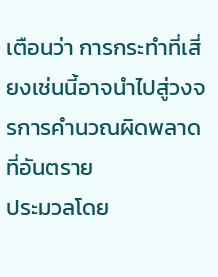เตือนว่า การกระทำที่เสี่ยงเช่นนี้อาจนำไปสู่วงจรการคำนวณผิดพลาดที่อันตราย
ประมวลโดย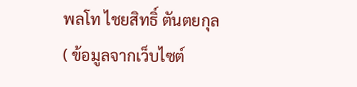พลโท ไชยสิทธิ์ ตันตยกุล
( ข้อมูลจากเว็บไซต์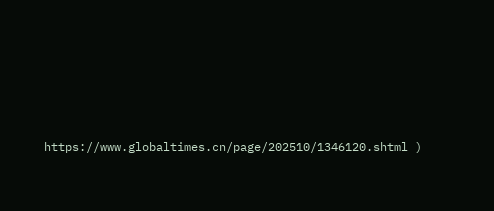https://www.globaltimes.cn/page/202510/1346120.shtml )